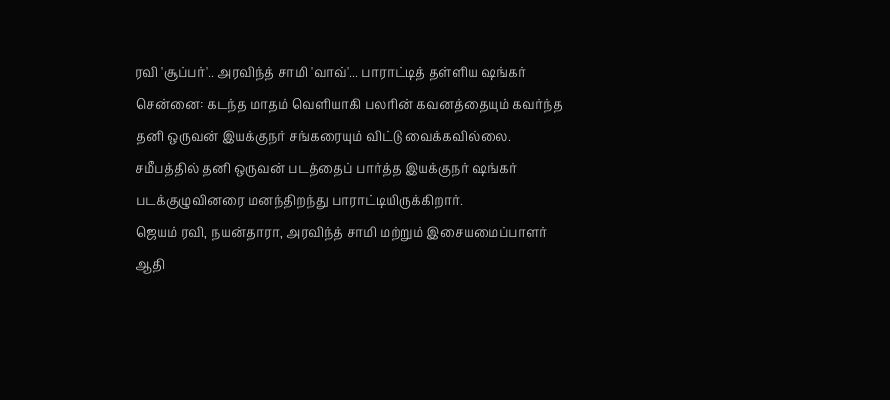ரவி 'சூப்பர்'.. அரவிந்த் சாமி 'வாவ்'... பாராட்டித் தள்ளிய ஷங்கர்
சென்னை: கடந்த மாதம் வெளியாகி பலரின் கவனத்தையும் கவர்ந்த தனி ஒருவன் இயக்குநர் சங்கரையும் விட்டு வைக்கவில்லை. சமீபத்தில் தனி ஒருவன் படத்தைப் பார்த்த இயக்குநர் ஷங்கர் படக்குழுவினரை மனந்திறந்து பாராட்டியிருக்கிறார்.
ஜெயம் ரவி, நயன்தாரா, அரவிந்த் சாமி மற்றும் இசையமைப்பாளர் ஆதி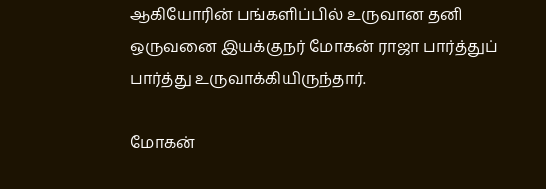ஆகியோரின் பங்களிப்பில் உருவான தனி ஒருவனை இயக்குநர் மோகன் ராஜா பார்த்துப் பார்த்து உருவாக்கியிருந்தார்.

மோகன்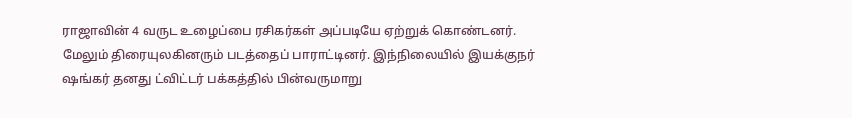ராஜாவின் 4 வருட உழைப்பை ரசிகர்கள் அப்படியே ஏற்றுக் கொண்டனர். மேலும் திரையுலகினரும் படத்தைப் பாராட்டினர். இந்நிலையில் இயக்குநர் ஷங்கர் தனது ட்விட்டர் பக்கத்தில் பின்வருமாறு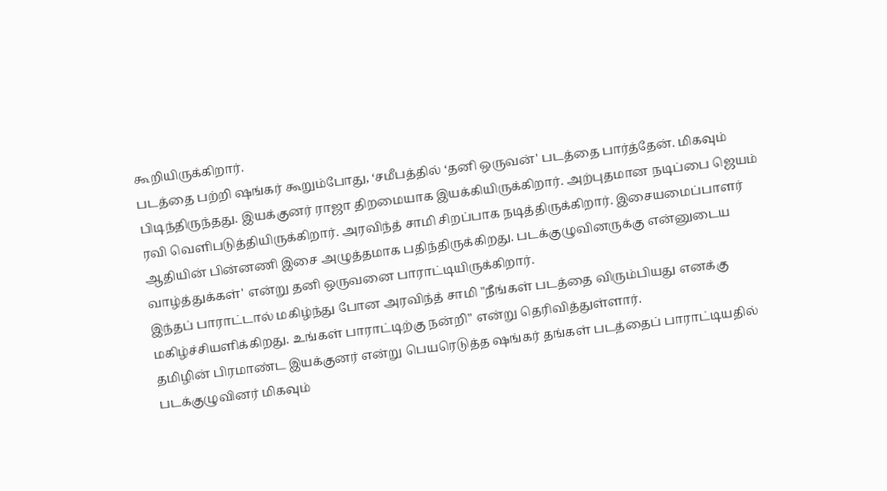கூறியிருக்கிறார்.
படத்தை பற்றி ஷங்கர் கூறும்போது, ‘சமீபத்தில் ‘தனி ஒருவன்' படத்தை பார்த்தேன். மிகவும் பிடிந்திருந்தது. இயக்குனர் ராஜா திறமையாக இயக்கியிருக்கிறார். அற்புதமான நடிப்பை ஜெயம் ரவி வெளிபடுத்தியிருக்கிறார். அரவிந்த் சாமி சிறப்பாக நடித்திருக்கிறார். இசையமைப்பாளர் ஆதியின் பின்னணி இசை அழுத்தமாக பதிந்திருக்கிறது. படக்குழுவினருக்கு என்னுடைய வாழ்த்துக்கள்' என்று தனி ஒருவனை பாராட்டியிருக்கிறார்.
இந்தப் பாராட்டால் மகிழ்ந்து போன அரவிந்த் சாமி "நீங்கள் படத்தை விரும்பியது எனக்கு மகிழ்ச்சியளிக்கிறது. உங்கள் பாராட்டிற்கு நன்றி" என்று தெரிவித்துள்ளார்.
தமிழின் பிரமாண்ட இயக்குனர் என்று பெயரெடுத்த ஷங்கர் தங்கள் படத்தைப் பாராட்டியதில் படக்குழுவினர் மிகவும்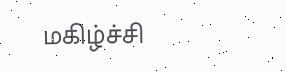மகிழ்ச்சி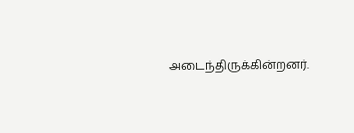அடைந்திருக்கின்றனர்.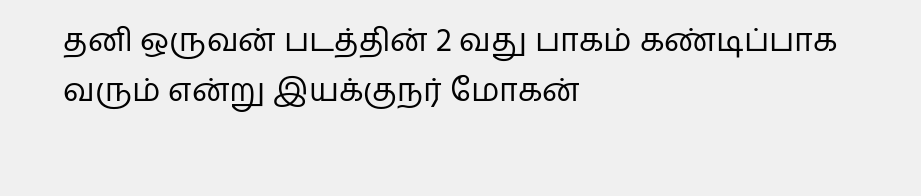தனி ஒருவன் படத்தின் 2 வது பாகம் கண்டிப்பாக வரும் என்று இயக்குநர் மோகன்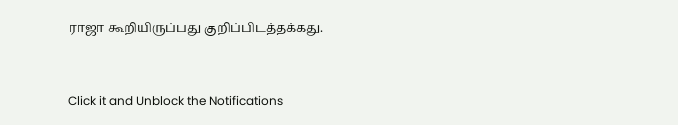ராஜா கூறியிருப்பது குறிப்பிடத்தக்கது.


Click it and Unblock the Notifications